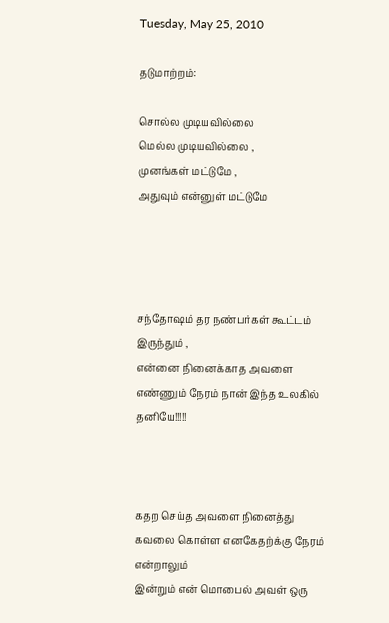Tuesday, May 25, 2010

தடுமாற்றம்:

சொல்ல முடியவில்லை
மெல்ல முடியவில்லை ,
முனங்கள் மட்டுமே ,
அதுவும் என்னுள் மட்டுமே




சந்தோஷம் தர நண்பர்கள் கூட்டம் இருந்தும் ,
என்னை நினைக்காத அவளை எண்ணும் நேரம் நான் இந்த உலகில் தனியே!!!!!



கதற செய்த அவளை நினைத்து
கவலை கொள்ள எனகேதற்க்கு நேரம் என்றாலும்
இன்றும் என் மொபைல் அவள் ஒரு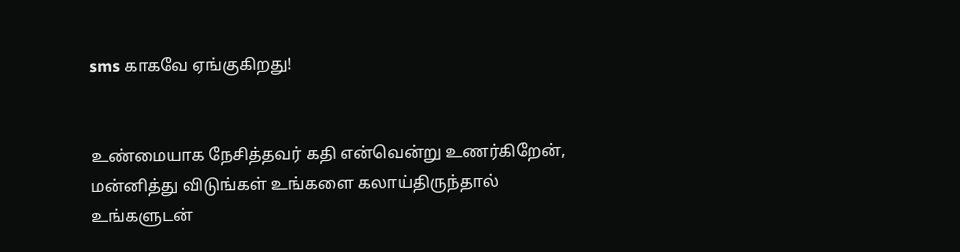sms காகவே ஏங்குகிறது!


உண்மையாக நேசித்தவர் கதி என்வென்று உணர்கிறேன்,
மன்னித்து விடுங்கள் உங்களை கலாய்திருந்தால்
உங்களுடன்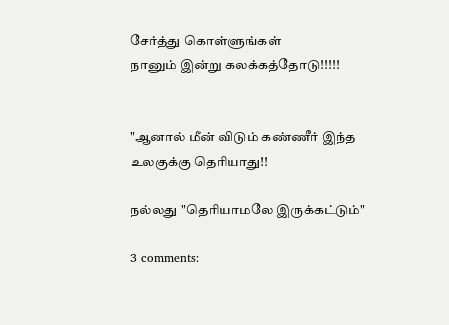சேர்த்து கொள்ளுங்கள்
நானும் இன்று கலக்கத்தோடு!!!!!


"ஆனால் மீன் விடும் கண்ணீர் இந்த உலகுக்கு தெரியாது!!

நல்லது "தெரியாமலே இருக்கட்டும்"

3 comments: